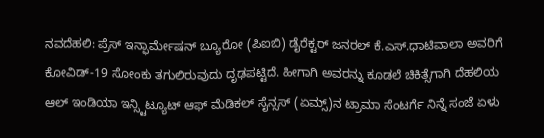ನವದೆಹಲಿ: ಪ್ರೆಸ್ ಇನ್ಫಾರ್ಮೇಷನ್ ಬ್ಯೂರೋ (ಪಿಐಬಿ) ಡೈರೆಕ್ಟರ್ ಜನರಲ್ ಕೆ.ಎಸ್.ಧಾಟಿವಾಲಾ ಅವರಿಗೆ ಕೋವಿಡ್-19 ಸೋಂಕು ತಗುಲಿರುವುದು ದೃಢಪಟ್ಟಿದೆ. ಹೀಗಾಗಿ ಅವರನ್ನು ಕೂಡಲೆ ಚಿಕಿತ್ಸೆಗಾಗಿ ದೆಹಲಿಯ ಆಲ್ ಇಂಡಿಯಾ ಇನ್ಸ್ಟಿಟ್ಯೂಟ್ ಆಫ್ ಮೆಡಿಕಲ್ ಸೈನ್ಸಸ್ (ಏಮ್ಸ್)ನ ಟ್ರಾಮಾ ಸೆಂಟರ್ಗೆ ನಿನ್ನೆ ಸಂಜೆ ಏಳು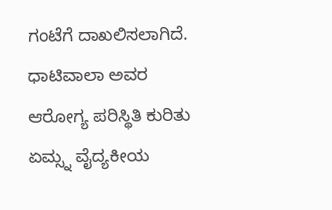ಗಂಟೆಗೆ ದಾಖಲಿಸಲಾಗಿದೆ. ಧಾಟಿವಾಲಾ ಅವರ ಆರೋಗ್ಯ ಪರಿಸ್ಥಿತಿ ಕುರಿತು ಏಮ್ಸ್ನ ವೈದ್ಯಕೀಯ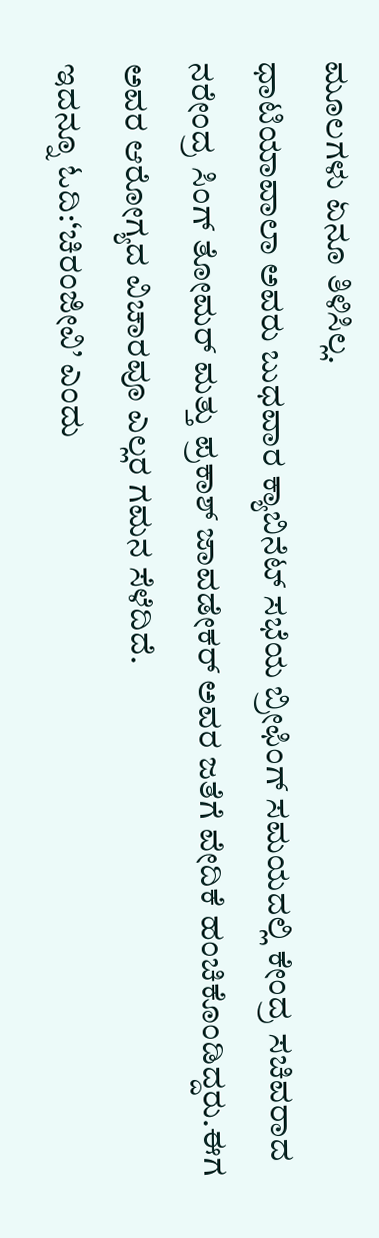ಮೂಲಗಳು ಏನೂ ತಿಳಿಸಿಲ್ಲ.
ಧಾಟಿಯಾವಾಲಾ ಅವರು ಬುಧವಾರ ಕ್ಯಾಬಿನೆಟ್ ಸಭೆಯ ಬ್ರೀಫಿಂಗ್ ಸಮಯದಲ್ಲಿ ಕೇಂದ್ರ ಸಚಿವರಾದ ನರೇಂದ್ರ ಸಿಂಗ್ ತೋಮರ್ ಮತ್ತು ಪ್ರಕಾಶ್ ಜಾವಡೇಕರ್ ಅವರ ಜತೆಗೆ ವೇದಿಕೆ ಹಂಚಿಕೊಂಡಿದ್ದರು.ಈಗ ಅವರ ಆರೋಗ್ಯದ ವಿಚಾರವೂ ಎಲ್ಲರ ಗಮನ ಸೆಳೆದಿದೆ.
ಇದನ್ನೂ ಓದಿ:‘ಚಿರಂಜೀವಿ’ ಎಂದು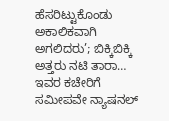ಹೆಸರಿಟ್ಟುಕೊಂಡು ಅಕಾಲಿಕವಾಗಿ ಅಗಲಿದರು’; ಬಿಕ್ಕಿಬಿಕ್ಕಿ ಅತ್ತರು ನಟಿ ತಾರಾ…
ಇವರ ಕಚೇರಿಗೆ ಸಮೀಪವೇ ನ್ಯಾಷನಲ್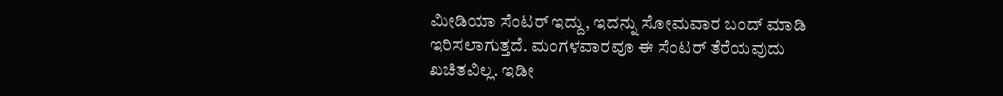ಮೀಡಿಯಾ ಸೆಂಟರ್ ಇದ್ದು, ಇದನ್ನು ಸೋಮವಾರ ಬಂದ್ ಮಾಡಿ ಇರಿಸಲಾಗುತ್ತದೆ. ಮಂಗಳವಾರವೂ ಈ ಸೆಂಟರ್ ತೆರೆಯವುದು ಖಚಿತವಿಲ್ಲ. ಇಡೀ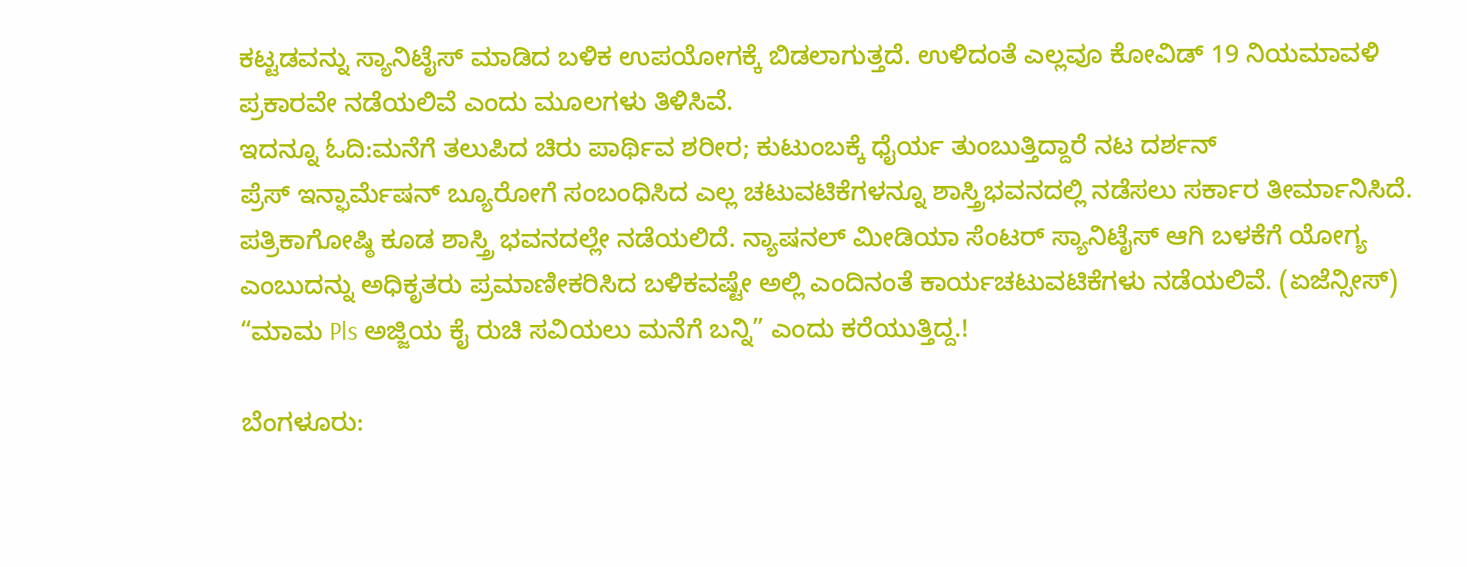ಕಟ್ಟಡವನ್ನು ಸ್ಯಾನಿಟೈಸ್ ಮಾಡಿದ ಬಳಿಕ ಉಪಯೋಗಕ್ಕೆ ಬಿಡಲಾಗುತ್ತದೆ. ಉಳಿದಂತೆ ಎಲ್ಲವೂ ಕೋವಿಡ್ 19 ನಿಯಮಾವಳಿ ಪ್ರಕಾರವೇ ನಡೆಯಲಿವೆ ಎಂದು ಮೂಲಗಳು ತಿಳಿಸಿವೆ.
ಇದನ್ನೂ ಓದಿ:ಮನೆಗೆ ತಲುಪಿದ ಚಿರು ಪಾರ್ಥಿವ ಶರೀರ; ಕುಟುಂಬಕ್ಕೆ ಧೈರ್ಯ ತುಂಬುತ್ತಿದ್ದಾರೆ ನಟ ದರ್ಶನ್
ಪ್ರೆಸ್ ಇನ್ಫಾರ್ಮೆಷನ್ ಬ್ಯೂರೋಗೆ ಸಂಬಂಧಿಸಿದ ಎಲ್ಲ ಚಟುವಟಿಕೆಗಳನ್ನೂ ಶಾಸ್ತ್ರಿಭವನದಲ್ಲಿ ನಡೆಸಲು ಸರ್ಕಾರ ತೀರ್ಮಾನಿಸಿದೆ. ಪತ್ರಿಕಾಗೋಷ್ಠಿ ಕೂಡ ಶಾಸ್ತ್ರಿ ಭವನದಲ್ಲೇ ನಡೆಯಲಿದೆ. ನ್ಯಾಷನಲ್ ಮೀಡಿಯಾ ಸೆಂಟರ್ ಸ್ಯಾನಿಟೈಸ್ ಆಗಿ ಬಳಕೆಗೆ ಯೋಗ್ಯ ಎಂಬುದನ್ನು ಅಧಿಕೃತರು ಪ್ರಮಾಣೀಕರಿಸಿದ ಬಳಿಕವಷ್ಟೇ ಅಲ್ಲಿ ಎಂದಿನಂತೆ ಕಾರ್ಯಚಟುವಟಿಕೆಗಳು ನಡೆಯಲಿವೆ. (ಏಜೆನ್ಸೀಸ್)
“ಮಾಮ Pls ಅಜ್ಜಿಯ ಕೈ ರುಚಿ ಸವಿಯಲು ಮನೆಗೆ ಬನ್ನಿ” ಎಂದು ಕರೆಯುತ್ತಿದ್ದ.!

ಬೆಂಗಳೂರು: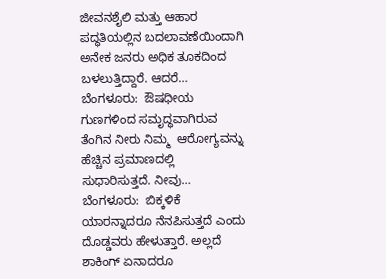ಜೀವನಶೈಲಿ ಮತ್ತು ಆಹಾರ ಪದ್ಧತಿಯಲ್ಲಿನ ಬದಲಾವಣೆಯಿಂದಾಗಿ ಅನೇಕ ಜನರು ಅಧಿಕ ತೂಕದಿಂದ ಬಳಲುತ್ತಿದ್ದಾರೆ. ಆದರೆ…
ಬೆಂಗಳೂರು:  ಔಷಧೀಯ ಗುಣಗಳಿಂದ ಸಮೃದ್ಧವಾಗಿರುವ ತೆಂಗಿನ ನೀರು ನಿಮ್ಮ  ಆರೋಗ್ಯವನ್ನು ಹೆಚ್ಚಿನ ಪ್ರಮಾಣದಲ್ಲಿ ಸುಧಾರಿಸುತ್ತದೆ. ನೀವು…
ಬೆಂಗಳೂರು:  ಬಿಕ್ಕಳಿಕೆ ಯಾರನ್ನಾದರೂ ನೆನಪಿಸುತ್ತದೆ ಎಂದು ದೊಡ್ಡವರು ಹೇಳುತ್ತಾರೆ. ಅಲ್ಲದೆ ಶಾಕಿಂಗ್ ಏನಾದರೂ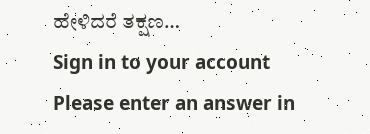ಹೇಳಿದರೆ ತಕ್ಷಣ…
Sign in to your account
Please enter an answer in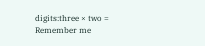digits:three × two =
Remember me